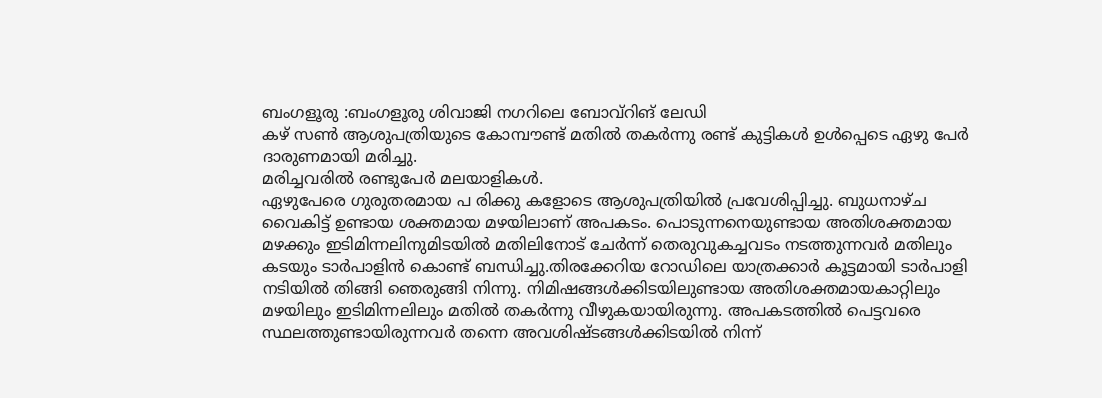ബംഗളൂരു :ബംഗളൂരു ശിവാജി നഗറിലെ ബോവ്റിങ് ലേഡി
കഴ് സൺ ആശുപത്രിയുടെ കോമ്പൗണ്ട് മതിൽ തകർന്നു രണ്ട് കുട്ടികൾ ഉൾപ്പെടെ ഏഴു പേർ ദാരുണമായി മരിച്ചു.
മരിച്ചവരിൽ രണ്ടുപേർ മലയാളികൾ.
ഏഴുപേരെ ഗുരുതരമായ പ രിക്കു കളോടെ ആശുപത്രിയിൽ പ്രവേശിപ്പിച്ചു. ബുധനാഴ്ച വൈകിട്ട് ഉണ്ടായ ശക്തമായ മഴയിലാണ് അപകടം. പൊടുന്നനെയുണ്ടായ അതിശക്തമായ മഴക്കും ഇടിമിന്നലിനുമിടയിൽ മതിലിനോട് ചേർന്ന് തെരുവുകച്ചവടം നടത്തുന്നവർ മതിലും കടയും ടാർപാളിൻ കൊണ്ട് ബന്ധിച്ചു.തിരക്കേറിയ റോഡിലെ യാത്രക്കാർ കൂട്ടമായി ടാർപാളി നടിയിൽ തിങ്ങി ഞെരുങ്ങി നിന്നു. നിമിഷങ്ങൾക്കിടയിലുണ്ടായ അതിശക്തമായകാറ്റിലും മഴയിലും ഇടിമിന്നലിലും മതിൽ തകർന്നു വീഴുകയായിരുന്നു. അപകടത്തിൽ പെട്ടവരെ സ്ഥലത്തുണ്ടായിരുന്നവർ തന്നെ അവശിഷ്ടങ്ങൾക്കിടയിൽ നിന്ന്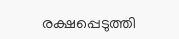രക്ഷപ്പെടുത്തി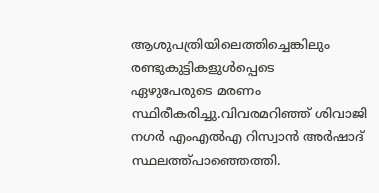ആശുപത്രിയിലെത്തിച്ചെങ്കിലും രണ്ടുകുട്ടികളുൾപ്പെടെ
ഏഴുപേരുടെ മരണം സ്ഥിരീകരിച്ചു.വിവരമറിഞ്ഞ് ശിവാജി നഗർ എംഎൽഎ റിസ്വാൻ അർഷാദ് സ്ഥലത്ത്പാഞ്ഞെത്തി.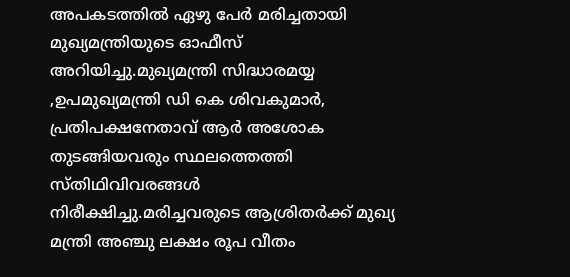അപകടത്തിൽ ഏഴു പേർ മരിച്ചതായി മുഖ്യമന്ത്രിയുടെ ഓഫീസ് അറിയിച്ചു.മുഖ്യമന്ത്രി സിദ്ധാരമയ്യ ,ഉപമുഖ്യമന്ത്രി ഡി കെ ശിവകുമാർ, പ്രതിപക്ഷനേതാവ് ആർ അശോക തുടങ്ങിയവരും സ്ഥലത്തെത്തി
സ്തിഥിവിവരങ്ങൾ നിരീക്ഷിച്ചു.മരിച്ചവരുടെ ആശ്രിതർക്ക് മുഖ്യ മന്ത്രി അഞ്ചു ലക്ഷം രൂപ വീതം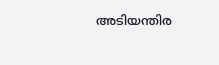അടിയന്തിര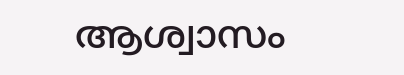ആശ്വാസം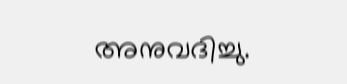അനുവദിച്ചു.